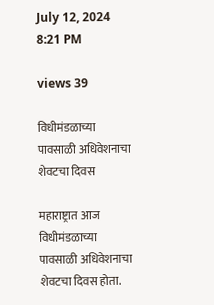July 12, 2024 8:21 PM

views 39

विधीमंडळाच्या पावसाळी अधिवेशनाचा शेवटचा दिवस

महाराष्ट्रात आज विधीमंडळाच्या पावसाळी अधिवेशनाचा शेवटचा दिवस होता.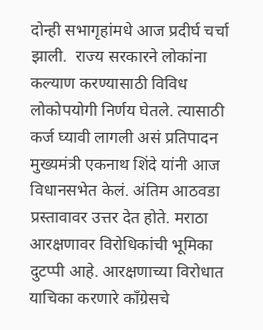दोन्ही सभागृहांमधे आज प्रदीर्घ चर्चा झाली.  राज्य सरकारने लोकांना कल्याण करण्यासाठी विविध लोकोपयोगी निर्णय घेतले. त्यासाठी कर्ज घ्यावी लागली असं प्रतिपादन मुख्यमंत्री एकनाथ शिंदे यांनी आज विधानसभेत केलं. अंतिम आठवडा प्रस्तावावर उत्तर देत होते. मराठा आरक्षणावर विरोधिकांची भूमिका दुटप्पी आहे. आरक्षणाच्या विरोधात याचिका करणारे काँग्रेसचे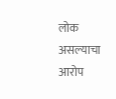लोक असल्याचा आरोप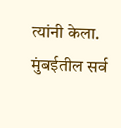त्यांनी केला.  मुंबईतील सर्व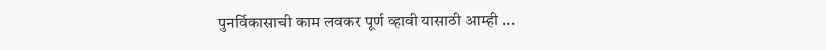पुनर्विकासाची काम लवकर पूर्ण व्हावी यासाठी आम्ही ...